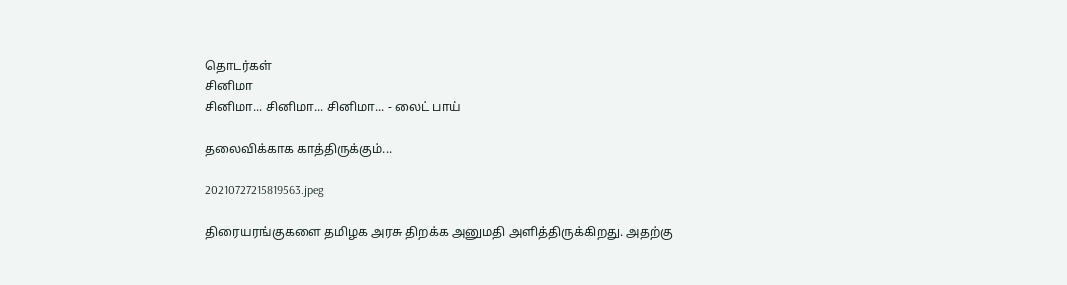தொடர்கள்
சினிமா
சினிமா... சினிமா... சினிமா... - லைட் பாய்

தலைவிக்காக காத்திருக்கும்...

20210727215819563.jpeg

திரையரங்குகளை தமிழக அரசு திறக்க அனுமதி அளித்திருக்கிறது. அதற்கு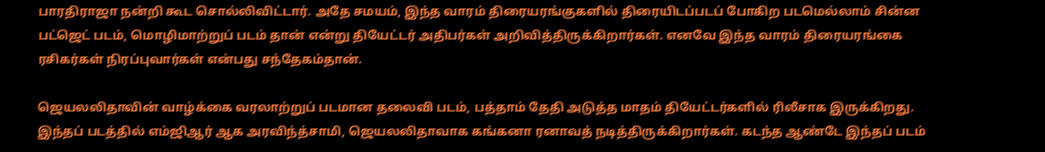பாரதிராஜா நன்றி கூட சொல்லிவிட்டார். அதே சமயம், இந்த வாரம் திரையரங்குகளில் திரையிடப்படப் போகிற படமெல்லாம் சின்ன பட்ஜெட் படம், மொழிமாற்றுப் படம் தான் என்று தியேட்டர் அதிபர்கள் அறிவித்திருக்கிறார்கள். எனவே இந்த வாரம் திரையரங்கை ரசிகர்கள் நிரப்புவார்கள் என்பது சந்தேகம்தான்.

ஜெயலலிதாவின் வாழ்க்கை வரலாற்றுப் படமான தலைவி படம், பத்தாம் தேதி அடுத்த மாதம் தியேட்டர்களில் ரிலீசாக இருக்கிறது. இந்தப் படத்தில் எம்ஜிஆர் ஆக அரவிந்த்சாமி, ஜெயலலிதாவாக கங்கனா ரனாவத் நடித்திருக்கிறார்கள். கடந்த ஆண்டே இந்தப் படம்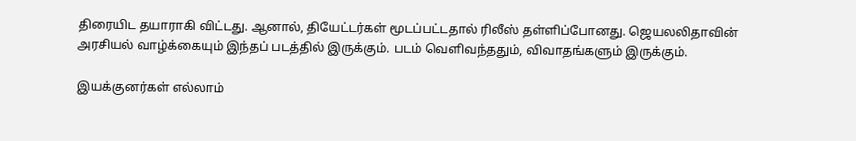திரையிட தயாராகி விட்டது. ஆனால், தியேட்டர்கள் மூடப்பட்டதால் ரிலீஸ் தள்ளிப்போனது. ஜெயலலிதாவின் அரசியல் வாழ்க்கையும் இந்தப் படத்தில் இருக்கும். படம் வெளிவந்ததும், விவாதங்களும் இருக்கும்.

இயக்குனர்கள் எல்லாம்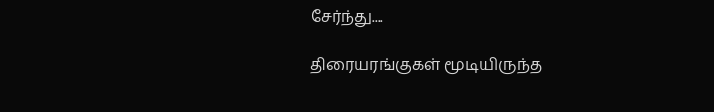சேர்ந்து....

திரையரங்குகள் மூடியிருந்த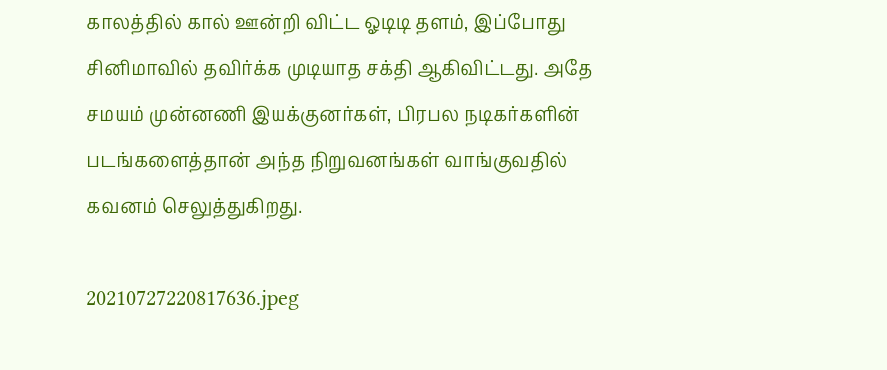காலத்தில் கால் ஊன்றி விட்ட ஓடிடி தளம், இப்போது சினிமாவில் தவிர்க்க முடியாத சக்தி ஆகிவிட்டது. அதே சமயம் முன்னணி இயக்குனர்கள், பிரபல நடிகர்களின் படங்களைத்தான் அந்த நிறுவனங்கள் வாங்குவதில் கவனம் செலுத்துகிறது.

20210727220817636.jpeg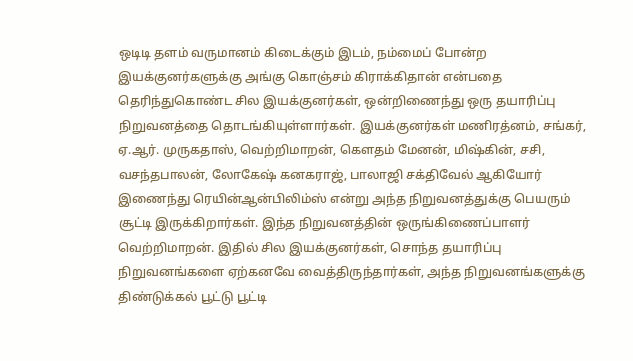ஒடிடி தளம் வருமானம் கிடைக்கும் இடம், நம்மைப் போன்ற இயக்குனர்களுக்கு அங்கு கொஞ்சம் கிராக்கிதான் என்பதை தெரிந்துகொண்ட சில இயக்குனர்கள், ஒன்றிணைந்து ஒரு தயாரிப்பு நிறுவனத்தை தொடங்கியுள்ளார்கள். இயக்குனர்கள் மணிரத்னம், சங்கர், ஏ.ஆர். முருகதாஸ், வெற்றிமாறன், கௌதம் மேனன், மிஷ்கின், சசி, வசந்தபாலன், லோகேஷ் கனகராஜ், பாலாஜி சக்திவேல் ஆகியோர் இணைந்து ரெயின்ஆன்பிலிம்ஸ் என்று அந்த நிறுவனத்துக்கு பெயரும் சூட்டி இருக்கிறார்கள். இந்த நிறுவனத்தின் ஒருங்கிணைப்பாளர் வெற்றிமாறன். இதில் சில இயக்குனர்கள், சொந்த தயாரிப்பு நிறுவனங்களை ஏற்கனவே வைத்திருந்தார்கள், அந்த நிறுவனங்களுக்கு திண்டுக்கல் பூட்டு பூட்டி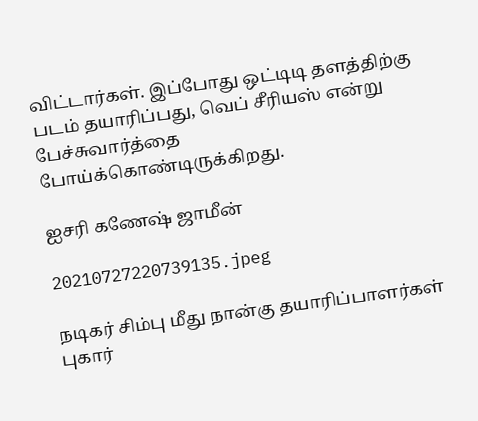விட்டார்கள். இப்போது ஒட்டிடி தளத்திற்கு படம் தயாரிப்பது, வெப் சீரியஸ் என்று பேச்சுவார்த்தை போய்க்கொண்டிருக்கிறது.

ஐசரி கணேஷ் ஜாமீன்

20210727220739135.jpeg

நடிகர் சிம்பு மீது நான்கு தயாரிப்பாளர்கள் புகார்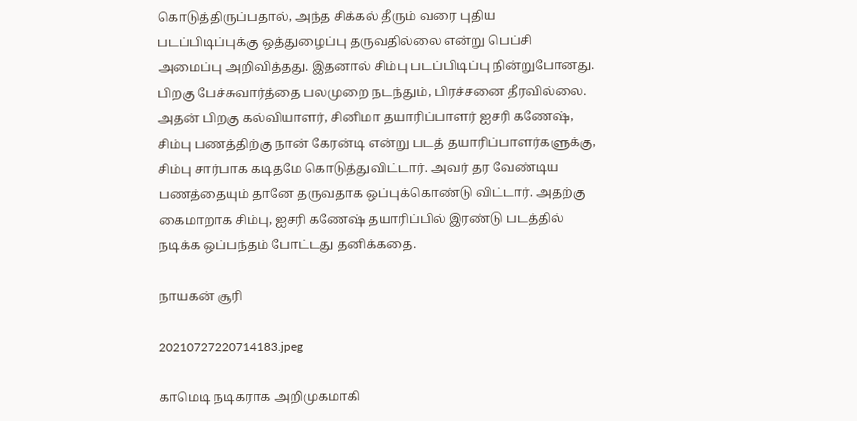கொடுத்திருப்பதால், அந்த சிக்கல் தீரும் வரை புதிய படப்பிடிப்புக்கு ஒத்துழைப்பு தருவதில்லை என்று பெப்சி அமைப்பு அறிவித்தது. இதனால் சிம்பு படப்பிடிப்பு நின்றுபோனது. பிறகு பேச்சுவார்த்தை பலமுறை நடந்தும், பிரச்சனை தீரவில்லை. அதன் பிறகு கல்வியாளர், சினிமா தயாரிப்பாளர் ஐசரி கணேஷ், சிம்பு பணத்திற்கு நான் கேரன்டி என்று படத் தயாரிப்பாளர்களுக்கு, சிம்பு சார்பாக கடிதமே கொடுத்துவிட்டார். அவர் தர வேண்டிய பணத்தையும் தானே தருவதாக ஒப்புக்கொண்டு விட்டார். அதற்கு கைமாறாக சிம்பு, ஐசரி கணேஷ் தயாரிப்பில் இரண்டு படத்தில் நடிக்க ஒப்பந்தம் போட்டது தனிக்கதை.

நாயகன் சூரி

20210727220714183.jpeg

காமெடி நடிகராக அறிமுகமாகி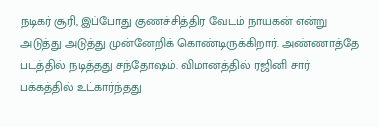நடிகர் சூரி, இப்போது குணச்சித்திர வேடம் நாயகன் என்று அடுத்து அடுத்து முன்னேறிக் கொண்டிருக்கிறார். அண்ணாத்தே படத்தில் நடித்தது சந்தோஷம். விமானத்தில் ரஜினி சார் பக்கத்தில் உட்கார்ந்தது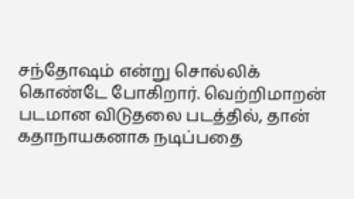சந்தோஷம் என்று சொல்லிக் கொண்டே போகிறார். வெற்றிமாறன் படமான விடுதலை படத்தில், தான் கதாநாயகனாக நடிப்பதை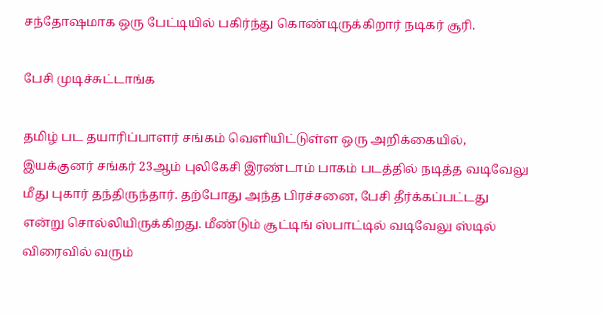சந்தோஷமாக ஒரு பேட்டியில் பகிர்ந்து கொண்டிருக்கிறார் நடிகர் சூரி.

பேசி முடிச்சுட்டாங்க

தமிழ் பட தயாரிப்பாளர் சங்கம் வெளியிட்டுள்ள ஒரு அறிக்கையில், இயக்குனர் சங்கர் 23ஆம் புலிகேசி இரண்டாம் பாகம் படத்தில் நடித்த வடிவேலு மீது புகார் தந்திருந்தார். தற்போது அந்த பிரச்சனை, பேசி தீர்க்கப்பட்டது என்று சொல்லியிருக்கிறது. மீண்டும் சூட்டிங் ஸ்பாட்டில் வடிவேலு ஸ்டில் விரைவில் வரும்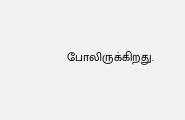போலிருக்கிறது.